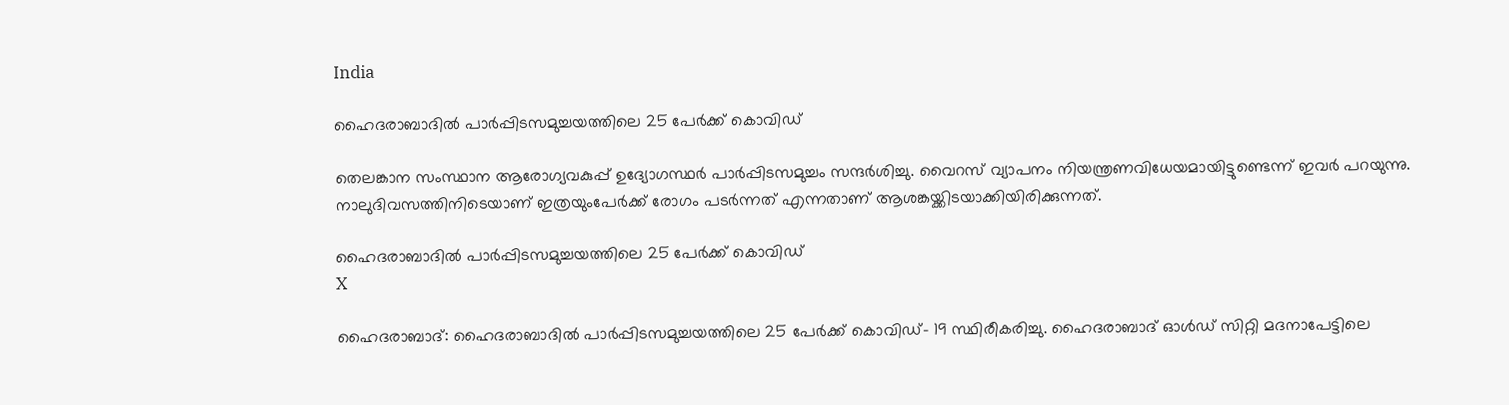India

ഹൈദരാബാദില്‍ പാര്‍പ്പിടസമുച്ചയത്തിലെ 25 പേര്‍ക്ക് കൊവിഡ്

തെലങ്കാന സംസ്ഥാന ആരോഗ്യവകുപ്പ് ഉദ്യോഗസ്ഥര്‍ പാര്‍പ്പിടസമുച്ചം സന്ദര്‍ശിച്ചു. വൈറസ് വ്യാപനം നിയന്ത്രണവിധേയമായിട്ടുണ്ടെന്ന് ഇവര്‍ പറയുന്നു. നാലുദിവസത്തിനിടെയാണ് ഇത്രയുംപേര്‍ക്ക് രോഗം പടര്‍ന്നത് എന്നതാണ് ആശങ്കയ്ക്കിടയാക്കിയിരിക്കുന്നത്.

ഹൈദരാബാദില്‍ പാര്‍പ്പിടസമുച്ചയത്തിലെ 25 പേര്‍ക്ക് കൊവിഡ്
X

ഹൈദരാബാദ്: ഹൈദരാബാദില്‍ പാര്‍പ്പിടസമുച്ചയത്തിലെ 25 പേര്‍ക്ക് കൊവിഡ്- 19 സ്ഥിരീകരിച്ചു. ഹൈദരാബാദ് ഓള്‍ഡ് സിറ്റി മദനാപേട്ടിലെ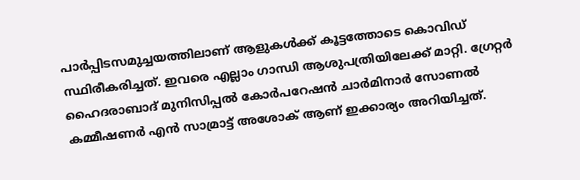പാര്‍പ്പിടസമുച്ചയത്തിലാണ് ആളുകള്‍ക്ക് കൂട്ടത്തോടെ കൊവിഡ് സ്ഥിരീകരിച്ചത്. ഇവരെ എല്ലാം ഗാന്ധി ആശുപത്രിയിലേക്ക് മാറ്റി. ഗ്രേറ്റര്‍ ഹൈദരാബാദ് മുനിസിപ്പല്‍ കോര്‍പറേഷന്‍ ചാര്‍മിനാര്‍ സോണല്‍ കമ്മീഷണര്‍ എന്‍ സാമ്രാട്ട് അശോക് ആണ് ഇക്കാര്യം അറിയിച്ചത്.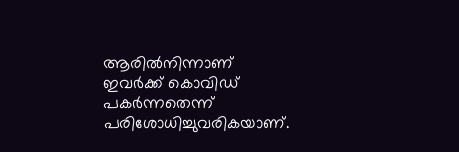ആരില്‍നിന്നാണ് ഇവര്‍ക്ക് കൊവിഡ് പകര്‍ന്നതെന്ന് പരിശോധിച്ചുവരികയാണ്.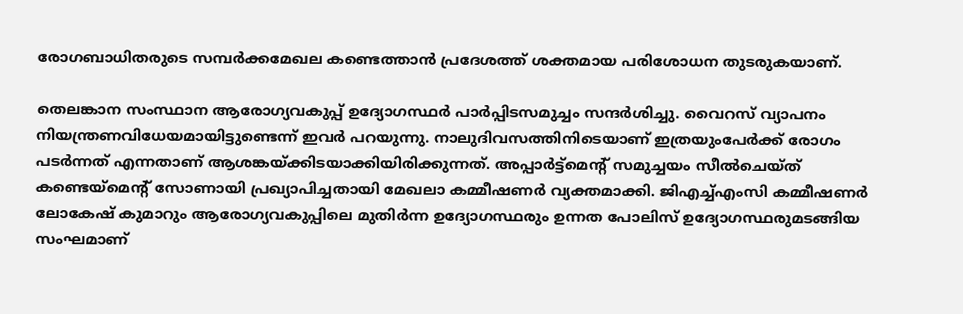രോഗബാധിതരുടെ സമ്പര്‍ക്കമേഖല കണ്ടെത്താന്‍ പ്രദേശത്ത് ശക്തമായ പരിശോധന തുടരുകയാണ്.

തെലങ്കാന സംസ്ഥാന ആരോഗ്യവകുപ്പ് ഉദ്യോഗസ്ഥര്‍ പാര്‍പ്പിടസമുച്ചം സന്ദര്‍ശിച്ചു. വൈറസ് വ്യാപനം നിയന്ത്രണവിധേയമായിട്ടുണ്ടെന്ന് ഇവര്‍ പറയുന്നു. നാലുദിവസത്തിനിടെയാണ് ഇത്രയുംപേര്‍ക്ക് രോഗം പടര്‍ന്നത് എന്നതാണ് ആശങ്കയ്ക്കിടയാക്കിയിരിക്കുന്നത്. അപ്പാര്‍ട്ട്‌മെന്റ് സമുച്ചയം സീല്‍ചെയ്ത് കണ്ടെയ്‌മെന്റ് സോണായി പ്രഖ്യാപിച്ചതായി മേഖലാ കമ്മീഷണര്‍ വ്യക്തമാക്കി. ജിഎച്ച്എംസി കമ്മീഷണര്‍ ലോകേഷ് കുമാറും ആരോഗ്യവകുപ്പിലെ മുതിര്‍ന്ന ഉദ്യോഗസ്ഥരും ഉന്നത പോലിസ് ഉദ്യോഗസ്ഥരുമടങ്ങിയ സംഘമാണ്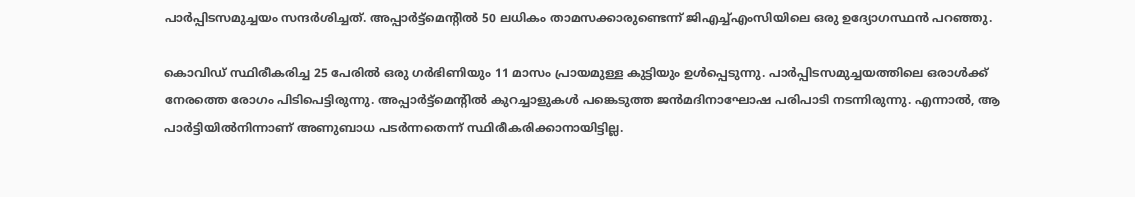പാര്‍പ്പിടസമുച്ചയം സന്ദര്‍ശിച്ചത്. അപ്പാര്‍ട്ട്‌മെന്റില്‍ 50 ലധികം താമസക്കാരുണ്ടെന്ന് ജിഎച്ച്എംസിയിലെ ഒരു ഉദ്യോഗസ്ഥന്‍ പറഞ്ഞു.

കൊവിഡ് സ്ഥിരീകരിച്ച 25 പേരില്‍ ഒരു ഗര്‍ഭിണിയും 11 മാസം പ്രായമുള്ള കുട്ടിയും ഉള്‍പ്പെടുന്നു. പാര്‍പ്പിടസമുച്ചയത്തിലെ ഒരാള്‍ക്ക് നേരത്തെ രോഗം പിടിപെട്ടിരുന്നു. അപ്പാര്‍ട്ട്‌മെന്റില്‍ കുറച്ചാളുകള്‍ പങ്കെടുത്ത ജന്‍മദിനാഘോഷ പരിപാടി നടന്നിരുന്നു. എന്നാല്‍, ആ പാര്‍ട്ടിയില്‍നിന്നാണ് അണുബാധ പടര്‍ന്നതെന്ന് സ്ഥിരീകരിക്കാനായിട്ടില്ല.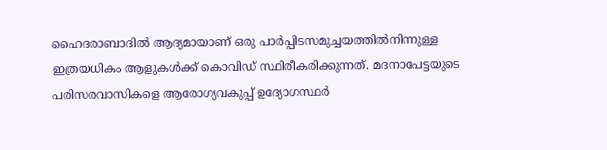ഹൈദരാബാദില്‍ ആദ്യമായാണ് ഒരു പാര്‍പ്പിടസമുച്ചയത്തില്‍നിന്നുള്ള ഇത്രയധികം ആളുകള്‍ക്ക് കൊവിഡ് സ്ഥിരീകരിക്കുന്നത്. മദനാപേട്ടയുടെ പരിസരവാസികളെ ആരോഗ്യവകുപ്പ് ഉദ്യോഗസ്ഥര്‍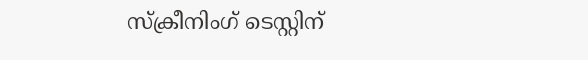സ്‌ക്രീനിംഗ് ടെസ്റ്റിന്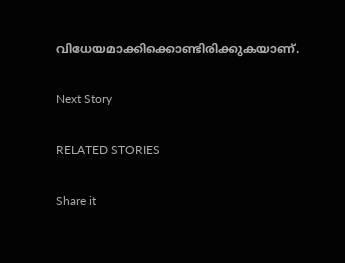വിധേയമാക്കിക്കൊണ്ടിരിക്കുകയാണ്.

Next Story

RELATED STORIES

Share it